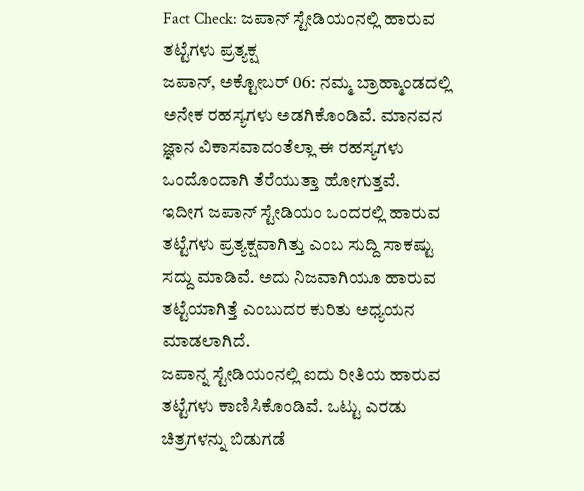Fact Check: ಜಪಾನ್ ಸ್ಟೇಡಿಯಂನಲ್ಲಿ ಹಾರುವ ತಟ್ಟೆಗಳು ಪ್ರತ್ಯಕ್ಷ
ಜಪಾನ್, ಅಕ್ಟೋಬರ್ 06: ನಮ್ಮ ಬ್ರಾಹ್ಮಾಂಡದಲ್ಲಿ ಅನೇಕ ರಹಸ್ಯಗಳು ಅಡಗಿಕೊಂಡಿವೆ. ಮಾನವನ ಜ್ಞಾನ ವಿಕಾಸವಾದಂತೆಲ್ಲಾ ಈ ರಹಸ್ಯಗಳು ಒಂದೊಂದಾಗಿ ತೆರೆಯುತ್ತಾ ಹೋಗುತ್ತವೆ.
ಇದೀಗ ಜಪಾನ್ ಸ್ಟೇಡಿಯಂ ಒಂದರಲ್ಲಿ ಹಾರುವ ತಟ್ಟೆಗಳು ಪ್ರತ್ಯಕ್ಷವಾಗಿತ್ತು ಎಂಬ ಸುದ್ದಿ ಸಾಕಷ್ಟು ಸದ್ದು ಮಾಡಿವೆ. ಅದು ನಿಜವಾಗಿಯೂ ಹಾರುವ ತಟ್ಟೆಯಾಗಿತ್ತೆ ಎಂಬುದರ ಕುರಿತು ಅಧ್ಯಯನ ಮಾಡಲಾಗಿದೆ.
ಜಪಾನ್ನ ಸ್ಟೇಡಿಯಂನಲ್ಲಿ ಐದು ರೀತಿಯ ಹಾರುವ ತಟ್ಟೆಗಳು ಕಾಣಿಸಿಕೊಂಡಿವೆ. ಒಟ್ಟು ಎರಡು ಚಿತ್ರಗಳನ್ನು ಬಿಡುಗಡೆ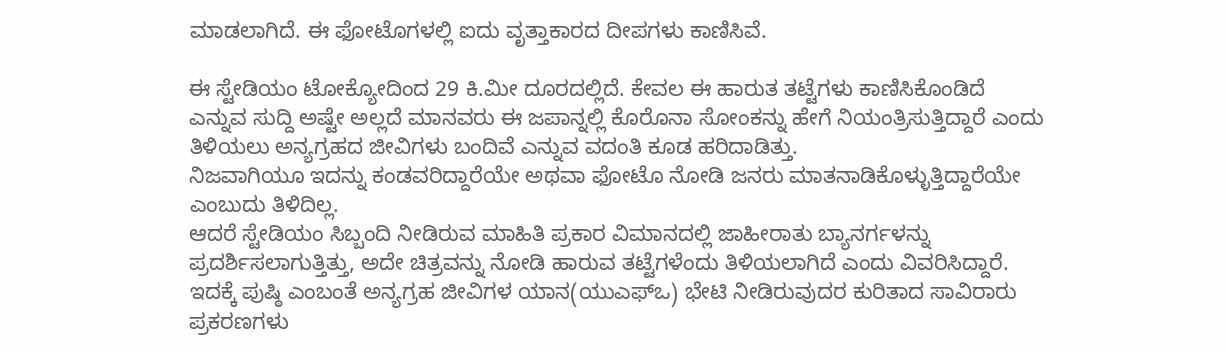ಮಾಡಲಾಗಿದೆ. ಈ ಫೋಟೊಗಳಲ್ಲಿ ಐದು ವೃತ್ತಾಕಾರದ ದೀಪಗಳು ಕಾಣಿಸಿವೆ.

ಈ ಸ್ಟೇಡಿಯಂ ಟೋಕ್ಯೋದಿಂದ 29 ಕಿ.ಮೀ ದೂರದಲ್ಲಿದೆ. ಕೇವಲ ಈ ಹಾರುತ ತಟ್ಟೆಗಳು ಕಾಣಿಸಿಕೊಂಡಿದೆ ಎನ್ನುವ ಸುದ್ದಿ ಅಷ್ಟೇ ಅಲ್ಲದೆ ಮಾನವರು ಈ ಜಪಾನ್ನಲ್ಲಿ ಕೊರೊನಾ ಸೋಂಕನ್ನು ಹೇಗೆ ನಿಯಂತ್ರಿಸುತ್ತಿದ್ದಾರೆ ಎಂದು ತಿಳಿಯಲು ಅನ್ಯಗ್ರಹದ ಜೀವಿಗಳು ಬಂದಿವೆ ಎನ್ನುವ ವದಂತಿ ಕೂಡ ಹರಿದಾಡಿತ್ತು.
ನಿಜವಾಗಿಯೂ ಇದನ್ನು ಕಂಡವರಿದ್ದಾರೆಯೇ ಅಥವಾ ಫೋಟೊ ನೋಡಿ ಜನರು ಮಾತನಾಡಿಕೊಳ್ಳುತ್ತಿದ್ದಾರೆಯೇ ಎಂಬುದು ತಿಳಿದಿಲ್ಲ.
ಆದರೆ ಸ್ಟೇಡಿಯಂ ಸಿಬ್ಬಂದಿ ನೀಡಿರುವ ಮಾಹಿತಿ ಪ್ರಕಾರ ವಿಮಾನದಲ್ಲಿ ಜಾಹೀರಾತು ಬ್ಯಾನರ್ಗಳನ್ನು ಪ್ರದರ್ಶಿಸಲಾಗುತ್ತಿತ್ತು, ಅದೇ ಚಿತ್ರವನ್ನು ನೋಡಿ ಹಾರುವ ತಟ್ಟೆಗಳೆಂದು ತಿಳಿಯಲಾಗಿದೆ ಎಂದು ವಿವರಿಸಿದ್ದಾರೆ.
ಇದಕ್ಕೆ ಪುಷ್ಠಿ ಎಂಬಂತೆ ಅನ್ಯಗ್ರಹ ಜೀವಿಗಳ ಯಾನ(ಯುಎಫ್ಒ) ಭೇಟಿ ನೀಡಿರುವುದರ ಕುರಿತಾದ ಸಾವಿರಾರು ಪ್ರಕರಣಗಳು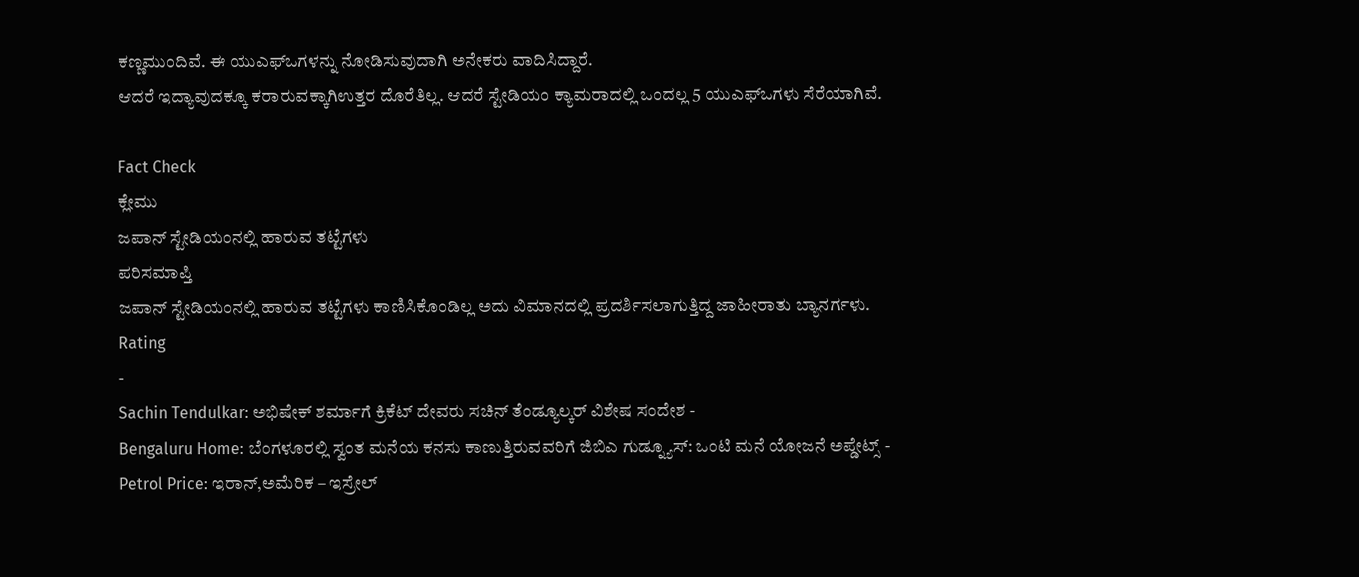ಕಣ್ಣಮುಂದಿವೆ. ಈ ಯುಎಫ್ಒಗಳನ್ನು ನೋಡಿಸುವುದಾಗಿ ಅನೇಕರು ವಾದಿಸಿದ್ದಾರೆ.
ಆದರೆ ಇದ್ಯಾವುದಕ್ಕೂ ಕರಾರುವಕ್ಕಾಗಿಉತ್ತರ ದೊರೆತಿಲ್ಲ. ಆದರೆ ಸ್ಟೇಡಿಯಂ ಕ್ಯಾಮರಾದಲ್ಲಿ ಒಂದಲ್ಲ 5 ಯುಎಫ್ಒಗಳು ಸೆರೆಯಾಗಿವೆ.

Fact Check
ಕ್ಲೇಮು
ಜಪಾನ್ ಸ್ಟೇಡಿಯಂನಲ್ಲಿ ಹಾರುವ ತಟ್ಟೆಗಳು
ಪರಿಸಮಾಪ್ತಿ
ಜಪಾನ್ ಸ್ಟೇಡಿಯಂನಲ್ಲಿ ಹಾರುವ ತಟ್ಟೆಗಳು ಕಾಣಿಸಿಕೊಂಡಿಲ್ಲ ಅದು ವಿಮಾನದಲ್ಲಿ ಪ್ರದರ್ಶಿಸಲಾಗುತ್ತಿದ್ದ ಜಾಹೀರಾತು ಬ್ಯಾನರ್ಗಳು.
Rating
-
Sachin Tendulkar: ಅಭಿಷೇಕ್ ಶರ್ಮಾಗೆ ಕ್ರಿಕೆಟ್ ದೇವರು ಸಚಿನ್ ತೆಂಡ್ಯೂಲ್ಕರ್ ವಿಶೇಷ ಸಂದೇಶ -
Bengaluru Home: ಬೆಂಗಳೂರಲ್ಲಿ ಸ್ವಂತ ಮನೆಯ ಕನಸು ಕಾಣುತ್ತಿರುವವರಿಗೆ ಜಿಬಿಎ ಗುಡ್ನ್ಯೂಸ್: ಒಂಟಿ ಮನೆ ಯೋಜನೆ ಅಪ್ಡೇಟ್ಸ್ -
Petrol Price: ಇರಾನ್,ಅಮೆರಿಕ – ಇಸ್ರೇಲ್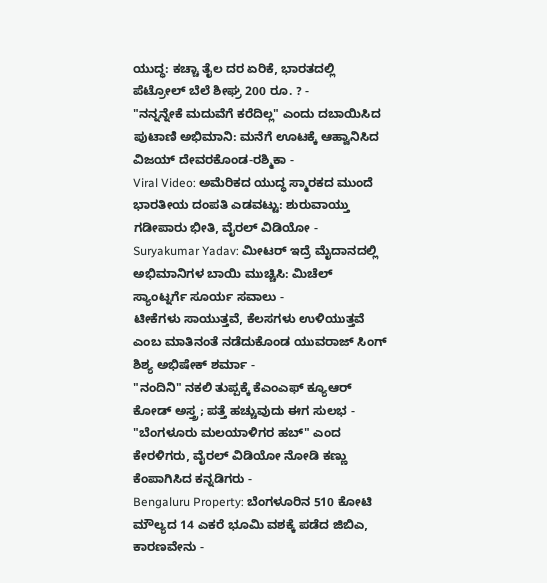ಯುದ್ಧ: ಕಚ್ಚಾ ತೈಲ ದರ ಏರಿಕೆ, ಭಾರತದಲ್ಲಿ ಪೆಟ್ರೋಲ್ ಬೆಲೆ ಶೀಘ್ರ 200 ರೂ. ? -
"ನನ್ನನ್ನೇಕೆ ಮದುವೆಗೆ ಕರೆದಿಲ್ಲ" ಎಂದು ದಬಾಯಿಸಿದ ಪುಟಾಣಿ ಅಭಿಮಾನಿ: ಮನೆಗೆ ಊಟಕ್ಕೆ ಆಹ್ವಾನಿಸಿದ ವಿಜಯ್ ದೇವರಕೊಂಡ-ರಶ್ಮಿಕಾ -
Viral Video: ಅಮೆರಿಕದ ಯುದ್ಧ ಸ್ಮಾರಕದ ಮುಂದೆ ಭಾರತೀಯ ದಂಪತಿ ಎಡವಟ್ಟು: ಶುರುವಾಯ್ತು ಗಡೀಪಾರು ಭೀತಿ, ವೈರಲ್ ವಿಡಿಯೋ -
Suryakumar Yadav: ಮೀಟರ್ ಇದ್ರೆ ಮೈದಾನದಲ್ಲಿ ಅಭಿಮಾನಿಗಳ ಬಾಯಿ ಮುಚ್ಚಿಸಿ: ಮಿಚೆಲ್ ಸ್ಯಾಂಟ್ನರ್ಗೆ ಸೂರ್ಯ ಸವಾಲು -
ಟೀಕೆಗಳು ಸಾಯುತ್ತವೆ, ಕೆಲಸಗಳು ಉಳಿಯುತ್ತವೆ ಎಂಬ ಮಾತಿನಂತೆ ನಡೆದುಕೊಂಡ ಯುವರಾಜ್ ಸಿಂಗ್ ಶಿಶ್ಯ ಅಭಿಷೇಕ್ ಶರ್ಮಾ -
"ನಂದಿನಿ" ನಕಲಿ ತುಪ್ಪಕ್ಕೆ ಕೆಎಂಎಫ್ ಕ್ಯೂಆರ್ ಕೋಡ್ ಅಸ್ತ್ರ; ಪತ್ತೆ ಹಚ್ಚುವುದು ಈಗ ಸುಲಭ -
"ಬೆಂಗಳೂರು ಮಲಯಾಳಿಗರ ಹಬ್" ಎಂದ ಕೇರಳಿಗರು, ವೈರಲ್ ವಿಡಿಯೋ ನೋಡಿ ಕಣ್ಣು ಕೆಂಪಾಗಿಸಿದ ಕನ್ನಡಿಗರು -
Bengaluru Property: ಬೆಂಗಳೂರಿನ 510 ಕೋಟಿ ಮೌಲ್ಯದ 14 ಎಕರೆ ಭೂಮಿ ವಶಕ್ಕೆ ಪಡೆದ ಜಿಬಿಎ, ಕಾರಣವೇನು -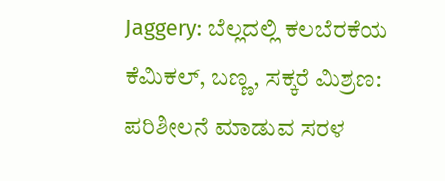Jaggery: ಬೆಲ್ಲದಲ್ಲಿ ಕಲಬೆರಕೆಯ ಕೆಮಿಕಲ್, ಬಣ್ಣ, ಸಕ್ಕರೆ ಮಿಶ್ರಣ: ಪರಿಶೀಲನೆ ಮಾಡುವ ಸರಳ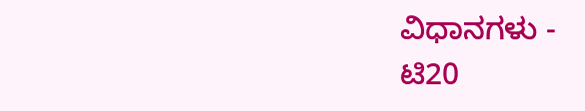ವಿಧಾನಗಳು -
ಟಿ20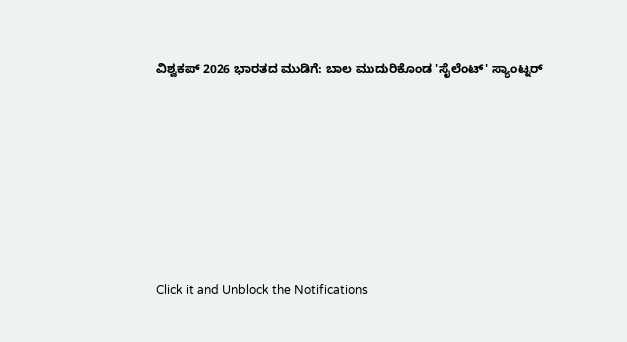ವಿಶ್ವಕಪ್ 2026 ಭಾರತದ ಮುಡಿಗೆ: ಬಾಲ ಮುದುರಿಕೊಂಡ 'ಸೈಲೆಂಟ್' ಸ್ಯಾಂಟ್ನರ್












Click it and Unblock the Notifications